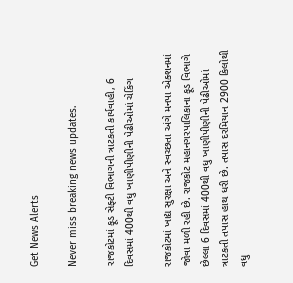Get News Alerts

Never miss breaking news updates.

રાજકોટમાં ફૂડ સેફ્ટી વિભાગની ત્રાટકતી કાર્યવાહી, 6 દિવસમાં 400થી વધુ ખાણીપીણીની પેઢીઓમાં ચેકિંગ

રાજકોટમાં ખાદ્ય સુરક્ષા અને સ્વચ્છતા અંગે મનપા એક્શનમાં જોવા મળી રહી છે. રાજકોટ મહાનગરપાલિકાના ફૂડ વિભાગે છેલ્લા 6 દિવસમાં 400થી વધુ ખાણીપીણીની પેઢીઓમાં ત્રાટકતી તપાસ હાથ ધરી છે. તપાસ દરમિયાન 2900 કિલોથી વધુ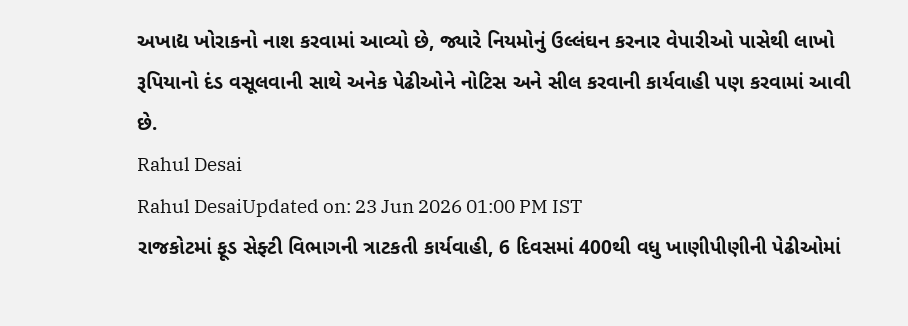અખાદ્ય ખોરાકનો નાશ કરવામાં આવ્યો છે, જ્યારે નિયમોનું ઉલ્લંઘન કરનાર વેપારીઓ પાસેથી લાખો રૂપિયાનો દંડ વસૂલવાની સાથે અનેક પેઢીઓને નોટિસ અને સીલ કરવાની કાર્યવાહી પણ કરવામાં આવી છે.
Rahul Desai
Rahul DesaiUpdated on: 23 Jun 2026 01:00 PM IST
રાજકોટમાં ફૂડ સેફ્ટી વિભાગની ત્રાટકતી કાર્યવાહી, 6 દિવસમાં 400થી વધુ ખાણીપીણીની પેઢીઓમાં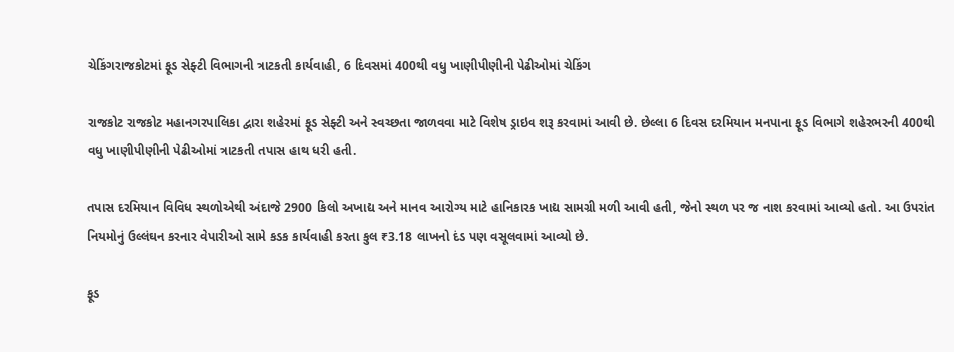ચેકિંગરાજકોટમાં ફૂડ સેફ્ટી વિભાગની ત્રાટકતી કાર્યવાહી, 6 દિવસમાં 400થી વધુ ખાણીપીણીની પેઢીઓમાં ચેકિંગ

રાજકોટ રાજકોટ મહાનગરપાલિકા દ્વારા શહેરમાં ફૂડ સેફ્ટી અને સ્વચ્છતા જાળવવા માટે વિશેષ ડ્રાઇવ શરૂ કરવામાં આવી છે. છેલ્લા 6 દિવસ દરમિયાન મનપાના ફૂડ વિભાગે શહેરભરની 400થી વધુ ખાણીપીણીની પેઢીઓમાં ત્રાટકતી તપાસ હાથ ધરી હતી.

તપાસ દરમિયાન વિવિધ સ્થળોએથી અંદાજે 2900 કિલો અખાદ્ય અને માનવ આરોગ્ય માટે હાનિકારક ખાદ્ય સામગ્રી મળી આવી હતી, જેનો સ્થળ પર જ નાશ કરવામાં આવ્યો હતો. આ ઉપરાંત નિયમોનું ઉલ્લંઘન કરનાર વેપારીઓ સામે કડક કાર્યવાહી કરતા કુલ ₹3.18 લાખનો દંડ પણ વસૂલવામાં આવ્યો છે.

ફૂડ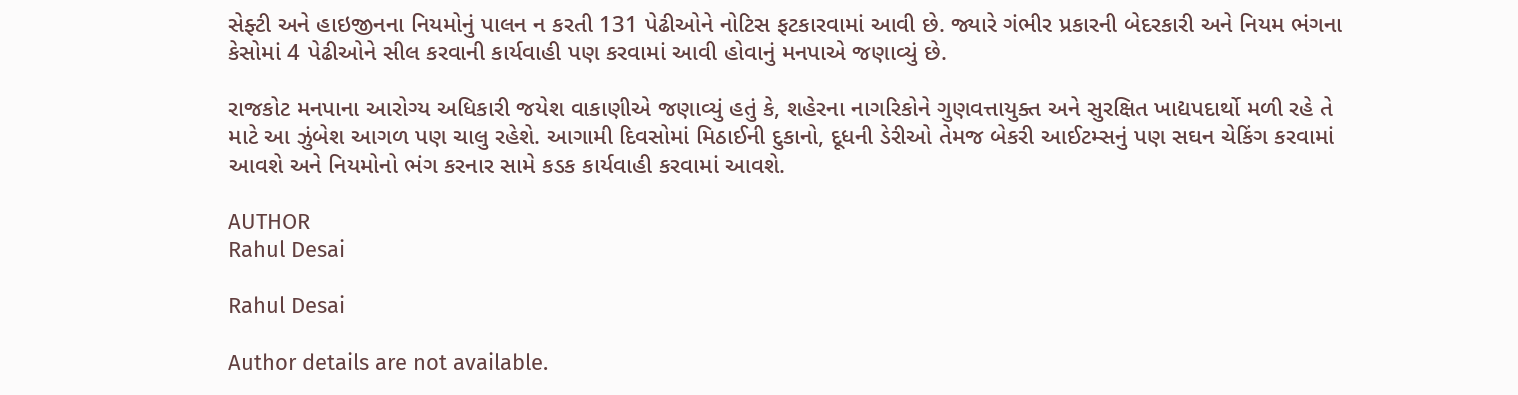સેફ્ટી અને હાઇજીનના નિયમોનું પાલન ન કરતી 131 પેઢીઓને નોટિસ ફટકારવામાં આવી છે. જ્યારે ગંભીર પ્રકારની બેદરકારી અને નિયમ ભંગના કેસોમાં 4 પેઢીઓને સીલ કરવાની કાર્યવાહી પણ કરવામાં આવી હોવાનું મનપાએ જણાવ્યું છે.

રાજકોટ મનપાના આરોગ્ય અધિકારી જયેશ વાકાણીએ જણાવ્યું હતું કે, શહેરના નાગરિકોને ગુણવત્તાયુક્ત અને સુરક્ષિત ખાદ્યપદાર્થો મળી રહે તે માટે આ ઝુંબેશ આગળ પણ ચાલુ રહેશે. આગામી દિવસોમાં મિઠાઈની દુકાનો, દૂધની ડેરીઓ તેમજ બેકરી આઈટમ્સનું પણ સઘન ચેકિંગ કરવામાં આવશે અને નિયમોનો ભંગ કરનાર સામે કડક કાર્યવાહી કરવામાં આવશે.

AUTHOR
Rahul Desai

Rahul Desai

Author details are not available.